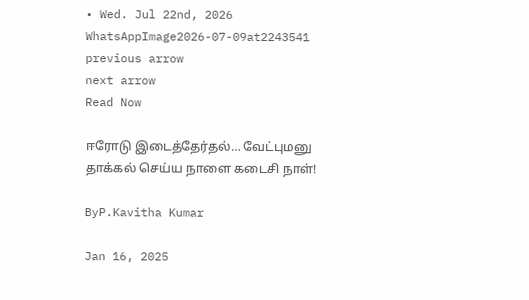• Wed. Jul 22nd, 2026
WhatsAppImage2026-07-09at2243541
previous arrow
next arrow
Read Now

ஈரோடு இடைத்தேர்தல்… வேட்புமனு தாக்கல் செய்ய நாளை கடைசி நாள்!

ByP.Kavitha Kumar

Jan 16, 2025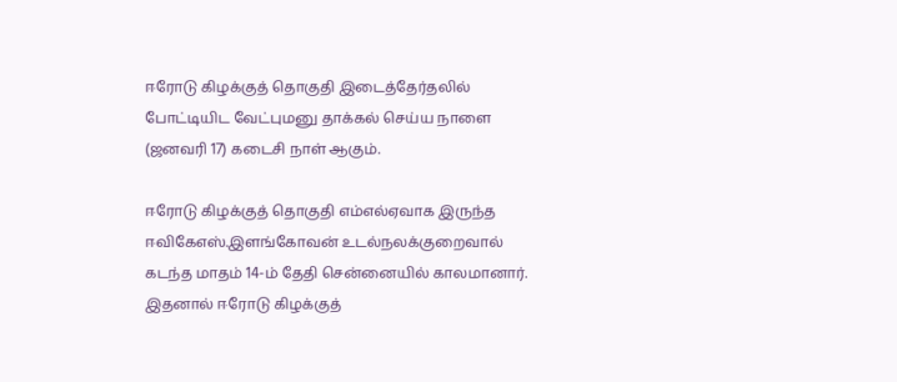ஈரோடு கிழக்குத் தொகுதி இடைத்தேர்தலில் போட்டியிட வேட்புமனு தாக்கல் செய்ய நாளை (ஜனவரி 17) கடைசி நாள் ஆகும்.

ஈரோடு கிழக்குத் தொகுதி எம்எல்ஏவாக இருந்த ஈவிகேஎஸ்.இளங்கோவன் உடல்நலக்குறைவால் கடந்த மாதம் 14-ம் தேதி சென்னையில் காலமானார். இதனால் ஈரோடு கிழக்குத்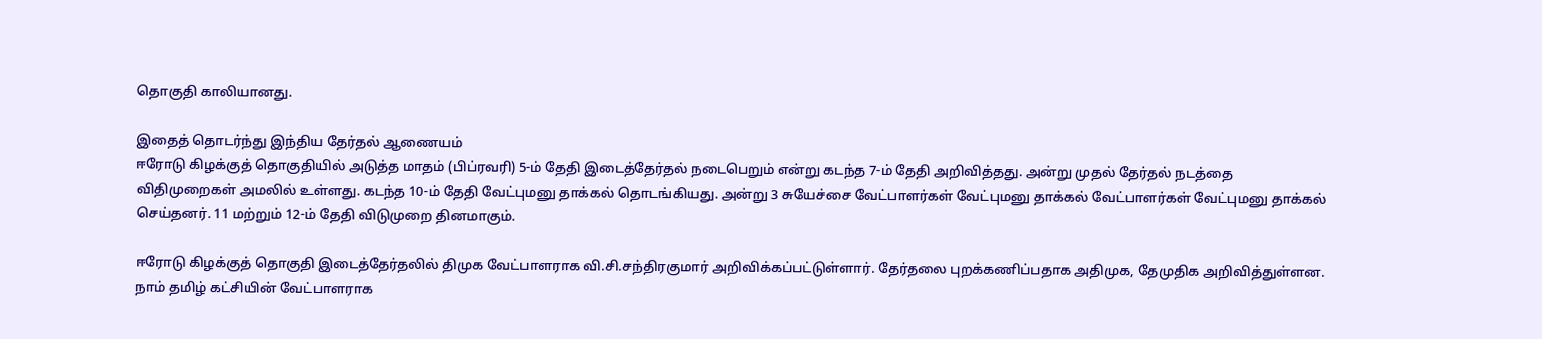தொகுதி காலியானது.

இதைத் தொடர்ந்து இந்திய தேர்தல் ஆணையம்
ஈரோடு கிழக்குத் தொகுதியில் அடுத்த மாதம் (பிப்ரவரி) 5-ம் தேதி இடைத்தேர்தல் நடைபெறும் என்று கடந்த 7-ம் தேதி அறிவித்தது. அன்று முதல் தேர்தல் நடத்தை விதிமுறைகள் அமலில் உள்ளது. கடந்த 10-ம் தேதி வேட்புமனு தாக்கல் தொடங்கியது. அன்று 3 சுயேச்சை வேட்பாளர்கள் வேட்புமனு தாக்கல் வேட்பாளர்கள் வேட்புமனு தாக்கல் செய்தனர். 11 மற்றும் 12-ம் தேதி விடுமுறை தினமாகும்.

ஈரோடு கிழக்குத் தொகுதி இடைத்தேர்தலில் திமுக வேட்பாளராக வி.சி.சந்திரகுமார் அறிவிக்கப்பட்டுள்ளார். தேர்தலை புறக்கணிப்பதாக அதிமுக, தேமுதிக அறிவித்துள்ளன. நாம் தமிழ் கட்சியின் வேட்பாளராக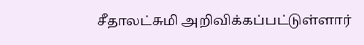சீதாலட்சுமி அறிவிக்கப்பட்டுள்ளார்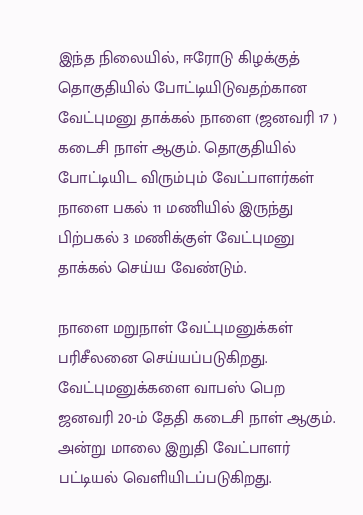இந்த நிலையில், ஈரோடு கிழக்குத் தொகுதியில் போட்டியிடுவதற்கான வேட்புமனு தாக்கல் நாளை (ஜனவரி 17 ) கடைசி நாள் ஆகும். தொகுதியில் போட்டியிட விரும்பும் வேட்பாளர்கள் நாளை பகல் 11 மணியில் இருந்து பிற்பகல் 3 மணிக்குள் வேட்புமனு தாக்கல் செய்ய வேண்டும்.

நாளை மறுநாள் வேட்புமனுக்கள் பரிசீலனை செய்யப்படுகிறது. வேட்புமனுக்களை வாபஸ் பெற ஜனவரி 20-ம் தேதி கடைசி நாள் ஆகும்.
அன்று மாலை இறுதி வேட்பாளர் பட்டியல் வெளியிடப்படுகிறது.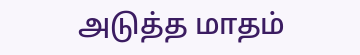அடுத்த மாதம்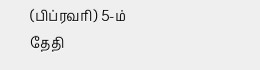(பிப்ரவரி) 5-ம் தேதி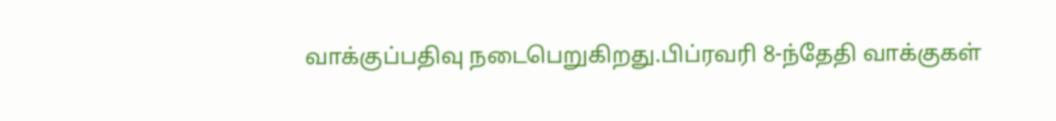வாக்குப்பதிவு நடைபெறுகிறது.பிப்ரவரி 8-ந்தேதி வாக்குகள்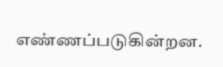எண்ணப்படுகின்றன.